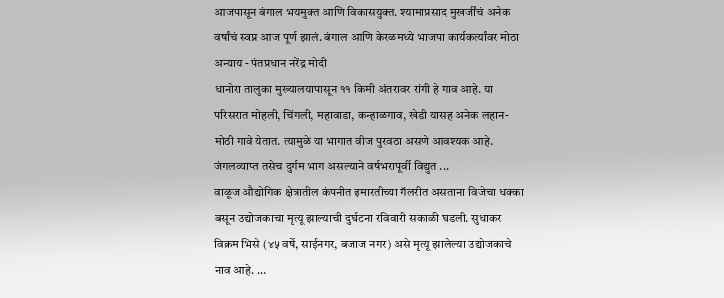आजपासून बंगाल भयमुक्त आणि विकासयुक्त. श्यामाप्रसाद मुखर्जींचं अनेक वर्षांचं स्वप्न आज पूर्ण झालं. बंगाल आणि केरळमध्ये भाजपा कार्यकर्त्यांवर मोठा अन्याय - पंतप्रधान नरेंद्र मोदी
धानोरा तालुका मुख्यालयापासून ११ किमी अंतरावर रांगी हे गाव आहे. या परिसरात मोहली, चिंगली, महावाडा, कन्हाळगाव, खेडी यासह अनेक लहान-मोठी गावे येतात. त्यामुळे या भागात वीज पुरवठा असणे आवश्यक आहे. जंगलव्याप्त तसेच दुर्गम भाग असल्याने वर्षभरापूर्वी विद्युत ...
वाळूज औद्योगिक क्षेत्रातील कंपनीत इमारतीच्या गॅलरीत असताना विजेचा धक्का बसून उद्योजकाचा मृत्यू झाल्याची दुर्घटना रविवारी सकाळी घडली. सुधाकर विक्रम भिसे (४५ वर्षे, साईनगर, बजाज नगर) असे मृत्यू झालेल्या उद्योजकाचे नाव आहे. ...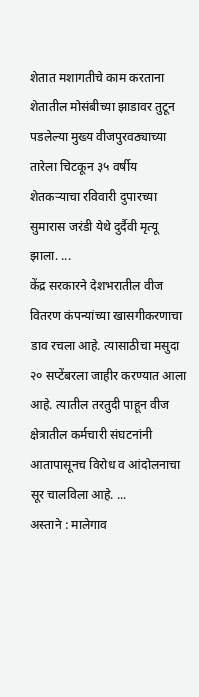शेतात मशागतीचे काम करताना शेतातील मोसंबीच्या झाडावर तुटून पडलेल्या मुख्य वीजपुरवठ्याच्या तारेला चिटकून ३५ वर्षीय शेतकऱ्याचा रविवारी दुपारच्या सुमारास जरंडी येथे दुर्दैवी मृत्यू झाला. ...
केंद्र सरकारने देशभरातील वीज वितरण कंपन्यांच्या खासगीकरणाचा डाव रचला आहे. त्यासाठीचा मसुदा २० सप्टेंबरला जाहीर करण्यात आला आहे. त्यातील तरतुदी पाहून वीज क्षेत्रातील कर्मचारी संघटनांनी आतापासूनच विरोध व आंदोलनाचा सूर चालविला आहे. ...
अस्ताने : मालेगाव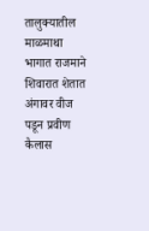तालुक्यातील माळमाथा भागात राजमाने शिवारात शेतात अंगावर वीज पडून प्रवीण कैलास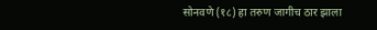सोनवणे (१८) हा तरुण जागीच ठार झाला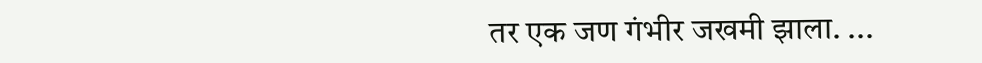तर एक जण गंभीर जखमी झाला. ...